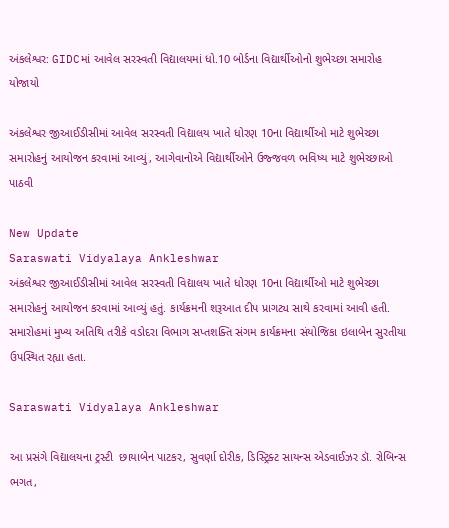અંકલેશ્વર: GIDCમાં આવેલ સરસ્વતી વિદ્યાલયમાં ધો.10 બોર્ડના વિદ્યાર્થીઓનો શુભેચ્છા સમારોહ યોજાયો

અંકલેશ્વર જીઆઈડીસીમાં આવેલ સરસ્વતી વિદ્યાલય ખાતે ધોરણ 10ના વિદ્યાર્થીઓ માટે શુભેચ્છા સમારોહનું આયોજન કરવામાં આવ્યું, આગેવાનોએ વિદ્યાર્થીઓને ઉજ્જવળ ભવિષ્ય માટે શુભેચ્છાઓ પાઠવી

New Update
Saraswati Vidyalaya Ankleshwar
અંકલેશ્વર જીઆઈડીસીમાં આવેલ સરસ્વતી વિદ્યાલય ખાતે ધોરણ 10ના વિદ્યાર્થીઓ માટે શુભેચ્છા સમારોહનું આયોજન કરવામાં આવ્યું હતું. કાર્યક્રમની શરૂઆત દીપ પ્રાગટ્ય સાથે કરવામાં આવી હતી. સમારોહમાં મુખ્ય અતિથિ તરીકે વડોદરા વિભાગ સપ્તશક્તિ સંગમ કાર્યક્રમના સંયોજિકા ઇલાબેન સુરતીયા ઉપસ્થિત રહ્યા હતા.

Saraswati Vidyalaya Ankleshwar

આ પ્રસંગે વિદ્યાલયના ટ્રસ્ટી  છાયાબેન પાટકર, સુવર્ણા દોરીક, ડિસ્ટ્રિક્ટ સાયન્સ એડવાઈઝર ડૉ. રોબિન્સ ભગત,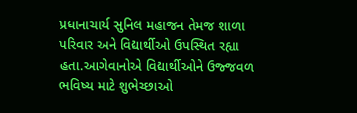પ્રધાનાચાર્ય સુનિલ મહાજન તેમજ શાળા પરિવાર અને વિદ્યાર્થીઓ ઉપસ્થિત રહ્યા હતા.આગેવાનોએ વિદ્યાર્થીઓને ઉજ્જવળ ભવિષ્ય માટે શુભેચ્છાઓ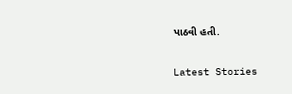પાઠવી હતી.

Latest Stories